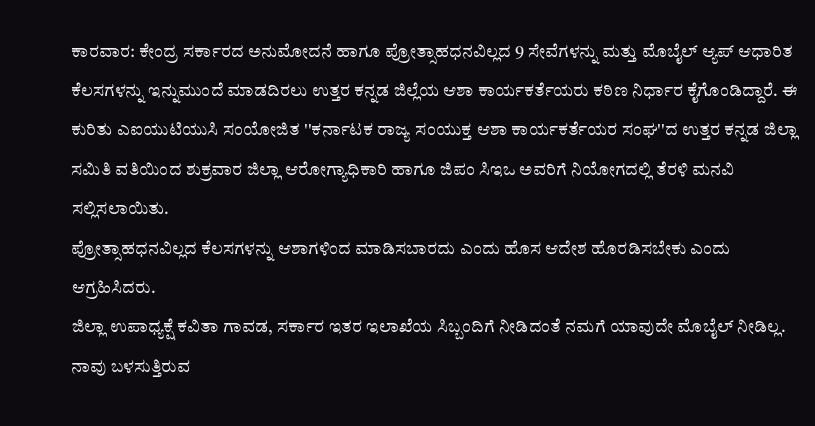ಕಾರವಾರ: ಕೇಂದ್ರ ಸರ್ಕಾರದ ಅನುಮೋದನೆ ಹಾಗೂ ಪ್ರೋತ್ಸಾಹಧನವಿಲ್ಲದ 9 ಸೇವೆಗಳನ್ನು ಮತ್ತು ಮೊಬೈಲ್ ಆ್ಯಪ್ ಆಧಾರಿತ ಕೆಲಸಗಳನ್ನು ಇನ್ನುಮುಂದೆ ಮಾಡದಿರಲು ಉತ್ತರ ಕನ್ನಡ ಜಿಲ್ಲೆಯ ಆಶಾ ಕಾರ್ಯಕರ್ತೆಯರು ಕಠಿಣ ನಿರ್ಧಾರ ಕೈಗೊಂಡಿದ್ದಾರೆ. ಈ ಕುರಿತು ಎಐಯುಟಿಯುಸಿ ಸಂಯೋಜಿತ ''ಕರ್ನಾಟಕ ರಾಜ್ಯ ಸಂಯುಕ್ತ ಆಶಾ ಕಾರ್ಯಕರ್ತೆಯರ ಸಂಘ''ದ ಉತ್ತರ ಕನ್ನಡ ಜಿಲ್ಲಾ ಸಮಿತಿ ವತಿಯಿಂದ ಶುಕ್ರವಾರ ಜಿಲ್ಲಾ ಆರೋಗ್ಯಾಧಿಕಾರಿ ಹಾಗೂ ಜಿಪಂ ಸಿಇಒ ಅವರಿಗೆ ನಿಯೋಗದಲ್ಲಿ ತೆರಳಿ ಮನವಿ ಸಲ್ಲಿಸಲಾಯಿತು.
ಪ್ರೋತ್ಸಾಹಧನವಿಲ್ಲದ ಕೆಲಸಗಳನ್ನು ಆಶಾಗಳಿಂದ ಮಾಡಿಸಬಾರದು ಎಂದು ಹೊಸ ಆದೇಶ ಹೊರಡಿಸಬೇಕು ಎಂದು ಆಗ್ರಹಿಸಿದರು.
ಜಿಲ್ಲಾ ಉಪಾಧ್ಯಕ್ಷೆ ಕವಿತಾ ಗಾವಡ, ಸರ್ಕಾರ ಇತರ ಇಲಾಖೆಯ ಸಿಬ್ಬಂದಿಗೆ ನೀಡಿದಂತೆ ನಮಗೆ ಯಾವುದೇ ಮೊಬೈಲ್ ನೀಡಿಲ್ಲ. ನಾವು ಬಳಸುತ್ತಿರುವ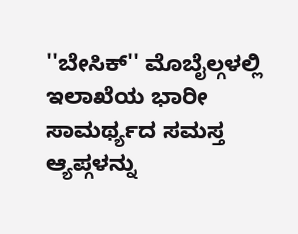''ಬೇಸಿಕ್'' ಮೊಬೈಲ್ಗಳಲ್ಲಿ ಇಲಾಖೆಯ ಭಾರೀ ಸಾಮರ್ಥ್ಯದ ಸಮಸ್ತ ಆ್ಯಪ್ಗಳನ್ನು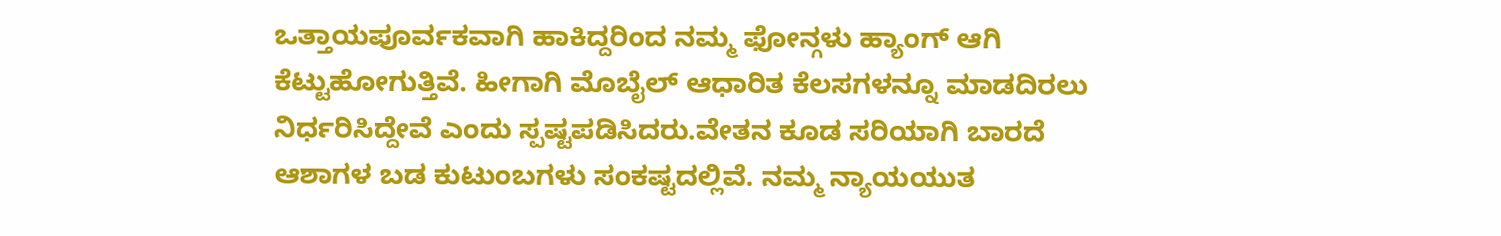ಒತ್ತಾಯಪೂರ್ವಕವಾಗಿ ಹಾಕಿದ್ದರಿಂದ ನಮ್ಮ ಫೋನ್ಗಳು ಹ್ಯಾಂಗ್ ಆಗಿ ಕೆಟ್ಟುಹೋಗುತ್ತಿವೆ. ಹೀಗಾಗಿ ಮೊಬೈಲ್ ಆಧಾರಿತ ಕೆಲಸಗಳನ್ನೂ ಮಾಡದಿರಲು ನಿರ್ಧರಿಸಿದ್ದೇವೆ ಎಂದು ಸ್ಪಷ್ಟಪಡಿಸಿದರು.ವೇತನ ಕೂಡ ಸರಿಯಾಗಿ ಬಾರದೆ ಆಶಾಗಳ ಬಡ ಕುಟುಂಬಗಳು ಸಂಕಷ್ಟದಲ್ಲಿವೆ. ನಮ್ಮ ನ್ಯಾಯಯುತ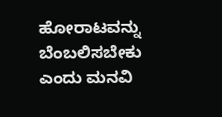ಹೋರಾಟವನ್ನು ಬೆಂಬಲಿಸಬೇಕು ಎಂದು ಮನವಿ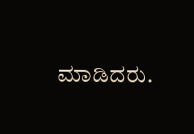ಮಾಡಿದರು.